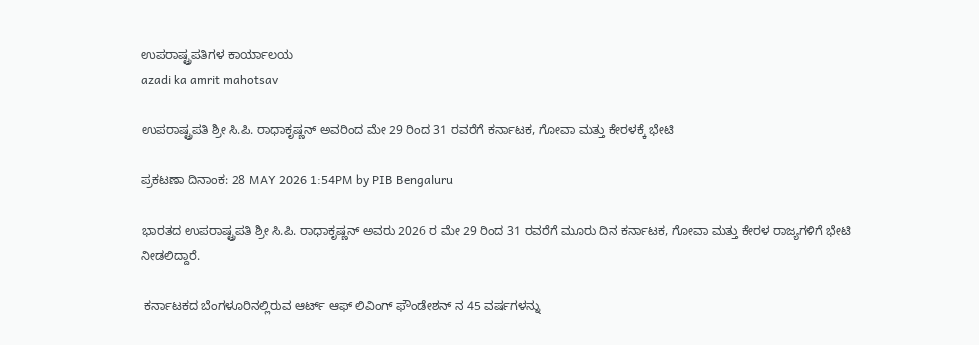ಉಪರಾಷ್ಟ್ರಪತಿಗಳ ಕಾರ್ಯಾಲಯ
azadi ka amrit mahotsav

ಉಪರಾಷ್ಟ್ರಪತಿ ಶ್ರೀ ಸಿ.ಪಿ. ರಾಧಾಕೃಷ್ಣನ್ ಅವರಿಂದ ಮೇ 29 ರಿಂದ 31 ರವರೆಗೆ ಕರ್ನಾಟಕ, ಗೋವಾ ಮತ್ತು ಕೇರಳಕ್ಕೆ ಭೇಟಿ

ಪ್ರಕಟಣಾ ದಿನಾಂಕ: 28 MAY 2026 1:54PM by PIB Bengaluru

ಭಾರತದ ಉಪರಾಷ್ಟ್ರಪತಿ ಶ್ರೀ ಸಿ.ಪಿ. ರಾಧಾಕೃಷ್ಣನ್ ಅವರು 2026 ರ ಮೇ 29 ರಿಂದ 31 ರವರೆಗೆ ಮೂರು ದಿನ ಕರ್ನಾಟಕ, ಗೋವಾ ಮತ್ತು ಕೇರಳ ರಾಜ್ಯಗಳಿಗೆ ಭೇಟಿ ನೀಡಲಿದ್ದಾರೆ.

 ಕರ್ನಾಟಕದ ಬೆಂಗಳೂರಿನಲ್ಲಿರುವ ಆರ್ಟ್ ಆಫ್ ಲಿವಿಂಗ್ ಫೌಂಡೇಶನ್‌ ನ 45 ವರ್ಷಗಳನ್ನು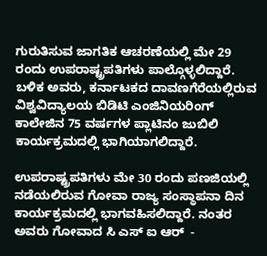ಗುರುತಿಸುವ ಜಾಗತಿಕ ಆಚರಣೆಯಲ್ಲಿ ಮೇ 29 ರಂದು ಉಪರಾಷ್ಟ್ರಪತಿಗಳು ಪಾಲ್ಗೊಳ್ಳಲಿದ್ದಾರೆ. ಬಳಿಕ ಅವರು, ಕರ್ನಾಟಕದ ದಾವಣಗೆರೆಯಲ್ಲಿರುವ ವಿಶ್ವವಿದ್ಯಾಲಯ ಬಿಡಿಟಿ ಎಂಜಿನಿಯರಿಂಗ್ ಕಾಲೇಜಿನ 75 ವರ್ಷಗಳ ಪ್ಲಾಟಿನಂ ಜುಬಿಲಿ ಕಾರ್ಯಕ್ರಮದಲ್ಲಿ ಭಾಗಿಯಾಗಲಿದ್ದಾರೆ.

ಉಪರಾಷ್ಟ್ರಪತಿಗಳು ಮೇ 30 ರಂದು ಪಣಜಿಯಲ್ಲಿ ನಡೆಯಲಿರುವ ಗೋವಾ ರಾಜ್ಯ ಸಂಸ್ಥಾಪನಾ ದಿನ ಕಾರ್ಯಕ್ರಮದಲ್ಲಿ ಭಾಗವಹಿಸಲಿದ್ದಾರೆ. ನಂತರ ಅವರು ಗೋವಾದ ಸಿ ಎಸ್ ಐ ಆರ್  -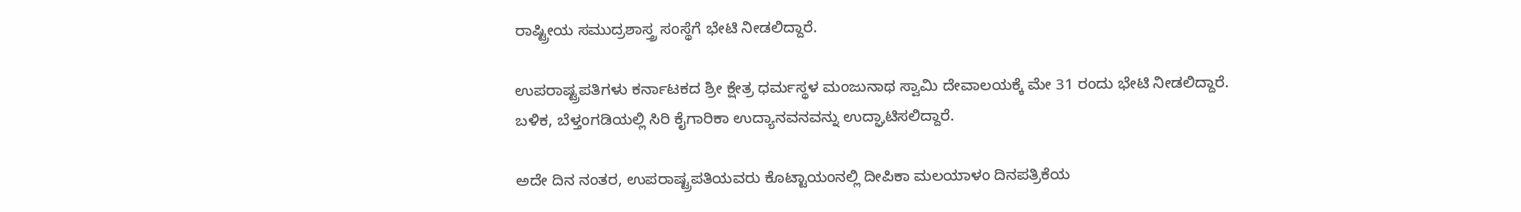ರಾಷ್ಟ್ರೀಯ ಸಮುದ್ರಶಾಸ್ತ್ರ ಸಂಸ್ಥೆಗೆ ಭೇಟಿ ನೀಡಲಿದ್ದಾರೆ.

ಉಪರಾಷ್ಟ್ರಪತಿಗಳು ಕರ್ನಾಟಕದ ಶ್ರೀ ಕ್ಷೇತ್ರ ಧರ್ಮಸ್ಥಳ ಮಂಜುನಾಥ ಸ್ವಾಮಿ ದೇವಾಲಯಕ್ಕೆ ಮೇ 31 ರಂದು ಭೇಟಿ ನೀಡಲಿದ್ದಾರೆ. ಬಳಿಕ, ಬೆಳ್ತಂಗಡಿಯಲ್ಲಿ ಸಿರಿ ಕೈಗಾರಿಕಾ ಉದ್ಯಾನವನವನ್ನು ಉದ್ಘಾಟಿಸಲಿದ್ದಾರೆ.

ಅದೇ ದಿನ ನಂತರ, ಉಪರಾಷ್ಟ್ರಪತಿಯವರು ಕೊಟ್ಟಾಯಂನಲ್ಲಿ ದೀಪಿಕಾ ಮಲಯಾಳಂ ದಿನಪತ್ರಿಕೆಯ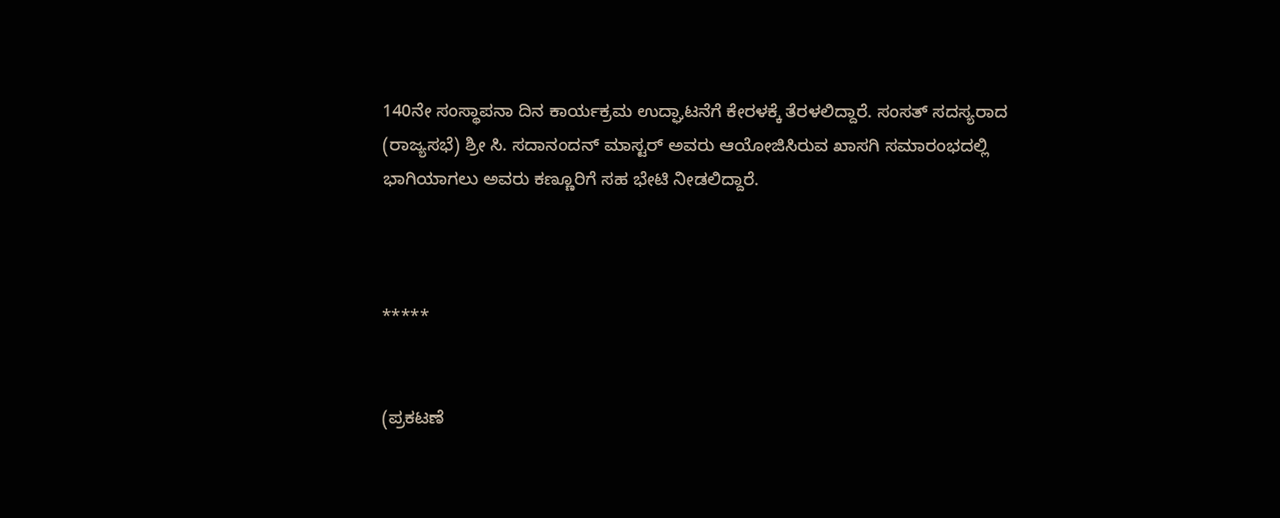140ನೇ ಸಂಸ್ಥಾಪನಾ ದಿನ ಕಾರ್ಯಕ್ರಮ ಉದ್ಘಾಟನೆಗೆ ಕೇರಳಕ್ಕೆ ತೆರಳಲಿದ್ದಾರೆ. ಸಂಸತ್ ಸದಸ್ಯರಾದ (ರಾಜ್ಯಸಭೆ) ಶ್ರೀ ಸಿ. ಸದಾನಂದನ್ ಮಾಸ್ಟರ್ ಅವರು ಆಯೋಜಿಸಿರುವ ಖಾಸಗಿ ಸಮಾರಂಭದಲ್ಲಿ ಭಾಗಿಯಾಗಲು ಅವರು ಕಣ್ಣೂರಿಗೆ ಸಹ ಭೇಟಿ ನೀಡಲಿದ್ದಾರೆ.



*****


(ಪ್ರಕಟಣೆ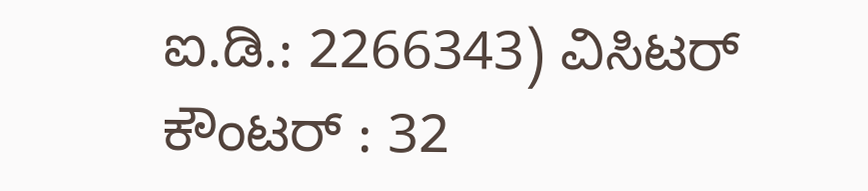ಐ.ಡಿ.: 2266343) ವಿಸಿಟರ್ ಕೌಂಟರ್ : 32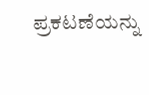ಪ್ರಕಟಣೆಯನ್ನು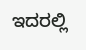ಇದರಲ್ಲಿ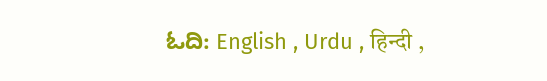ಓದಿ: English , Urdu , हिन्दी ,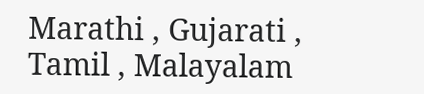Marathi , Gujarati , Tamil , Malayalam